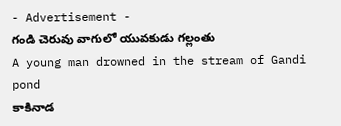- Advertisement -
గండి చెరువు వాగులో యువకుడు గల్లంతు
A young man drowned in the stream of Gandi pond
కాకినాడ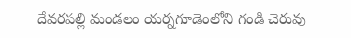దేవరపల్లి మండలం యర్నగూడెంలోని గండి చెరువు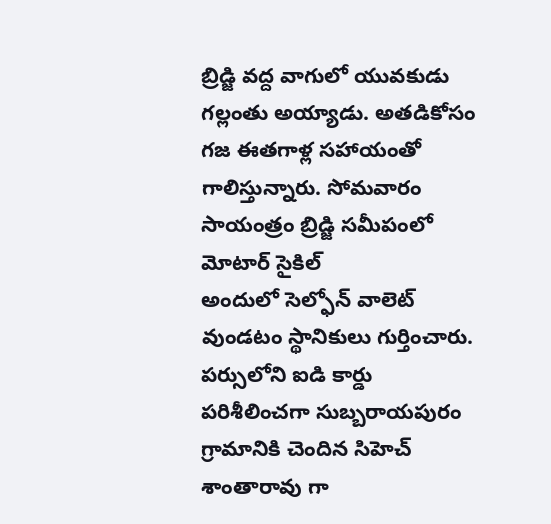బ్రిడ్జి వద్ద వాగులో యువకుడు గల్లంతు అయ్యాడు. అతడికోసం గజ ఈతగాళ్ల సహాయంతో గాలిస్తున్నారు. సోమవారం సాయంత్రం బ్రిడ్జి సమీపంలో మోటార్ సైకిల్
అందులో సెల్ఫోన్ వాలెట్ వుండటం స్థానికులు గుర్తించారు. పర్సులోని ఐడి కార్డు పరిశీలించగా సుబ్బరాయపురం గ్రామానికి చెందిన సిహెచ్ శాంతారావు గా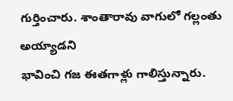గుర్తించారు. శాంతారావు వాగులో గల్లంతు అయ్యాడని
భావించి గజ ఈతగాళ్లు గాలిస్తున్నారు.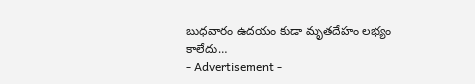బుధవారం ఉదయం కుడా మృతదేహం లభ్యం కాలేదు…
- Advertisement -